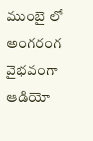ముంబై లో అంగరంగ వైభవంగా ఆడియో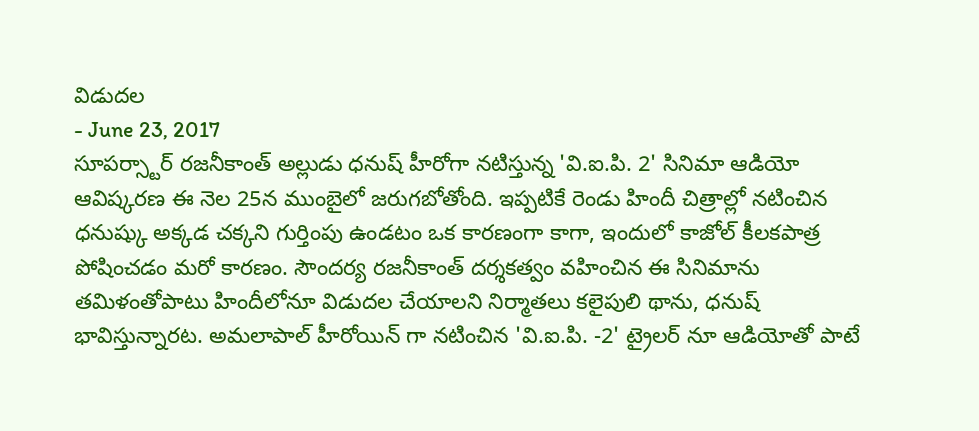విడుదల
- June 23, 2017
సూపర్స్టార్ రజనీకాంత్ అల్లుడు ధనుష్ హీరోగా నటిస్తున్న 'వి.ఐ.పి. 2' సినిమా ఆడియో ఆవిష్కరణ ఈ నెల 25న ముంబైలో జరుగబోతోంది. ఇప్పటికే రెండు హిందీ చిత్రాల్లో నటించిన ధనుష్కు అక్కడ చక్కని గుర్తింపు ఉండటం ఒక కారణంగా కాగా, ఇందులో కాజోల్ కీలకపాత్ర పోషించడం మరో కారణం. సౌందర్య రజనీకాంత్ దర్శకత్వం వహించిన ఈ సినిమాను తమిళంతోపాటు హిందీలోనూ విడుదల చేయాలని నిర్మాతలు కలైపులి థాను, ధనుష్ భావిస్తున్నారట. అమలాపాల్ హీరోయిన్ గా నటించిన 'వి.ఐ.పి. -2' ట్రైలర్ నూ ఆడియోతో పాటే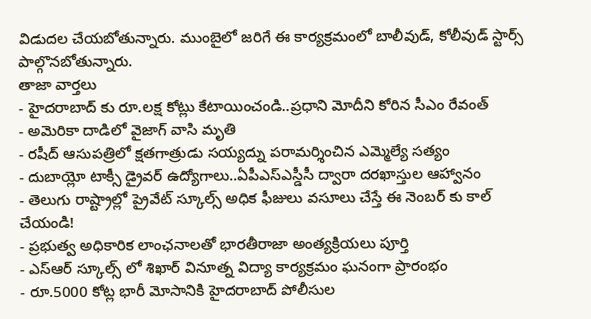విడుదల చేయబోతున్నారు. ముంబైలో జరిగే ఈ కార్యక్రమంలో బాలీవుడ్, కోలీవుడ్ స్టార్స్ పాల్గొనబోతున్నారు.
తాజా వార్తలు
- హైదరాబాద్ కు రూ.లక్ష కోట్లు కేటాయించండి..ప్రధాని మోదీని కోరిన సీఎం రేవంత్
- అమెరికా దాడిలో వైజాగ్ వాసి మృతి
- రషీద్ ఆసుపత్రిలో క్షతగాత్రుడు సయ్యద్ను పరామర్శించిన ఎమ్మెల్యే సత్యం
- దుబాయ్లో టాక్సీ డ్రైవర్ ఉద్యోగాలు..ఏపీఎస్ఎస్డీసీ ద్వారా దరఖాస్తుల ఆహ్వానం
- తెలుగు రాష్ట్రాల్లో ప్రైవేట్ స్కూల్స్ అధిక ఫీజులు వసూలు చేస్తే ఈ నెంబర్ కు కాల్ చేయండి!
- ప్రభుత్వ అధికారిక లాంఛనాలతో భారతీరాజా అంత్యక్రియలు పూర్తి
- ఎస్ఆర్ స్కూల్స్ లో శిఖార్ వినూత్న విద్యా కార్యక్రమం ఘనంగా ప్రారంభం
- రూ.5000 కోట్ల భారీ మోసానికి హైదరాబాద్ పోలీసుల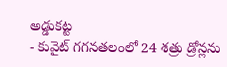అడ్డుకట్ట
- కువైట్ గగనతలంలో 24 శత్రు డ్రోన్లను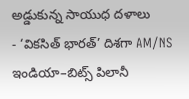అడ్డుకున్న సాయుధ దళాలు
- ‘వికసిత్ భారత్’ దిశగా AM/NS ఇండియా–బిట్స్ పిలానీ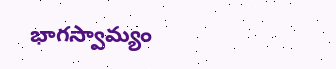భాగస్వామ్యం